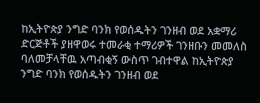ከኢትዮጵያ ንግድ ባንክ የወሰዱትን ገንዘብ ወደ አቋማሪ ድርጅቶች ያዘዋወሩ ተመራቂ ተማሪዎች ገንዘቡን መመለስ ባለመቻላቸዉ አጣብቂኝ ውስጥ ገብተዋል ከኢትዮጵያ ንግድ ባንክ የወሰዱትን ገንዘብ ወደ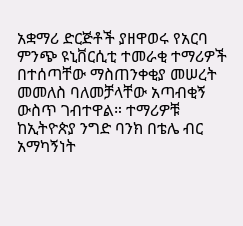አቋማሪ ድርጅቶች ያዘዋወሩ የአርባ ምንጭ ዩኒቨርሲቲ ተመራቂ ተማሪዎች በተሰጣቸው ማስጠንቀቂያ መሠረት መመለስ ባለመቻላቸው አጣብቂኝ ውስጥ ገብተዋል። ተማሪዎቹ ከኢትዮጵያ ንግድ ባንክ በቴሌ ብር አማካኝነት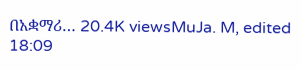በአቋማሪ… 20.4K viewsMuJa. M, edited 18:09